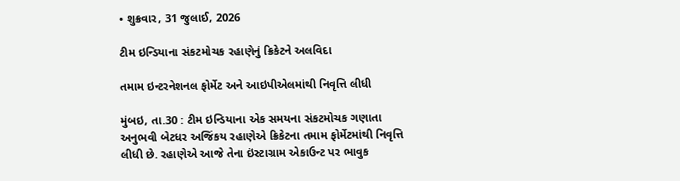• શુક્રવાર, 31 જુલાઈ, 2026

ટીમ ઇન્ડિયાના સંકટમોચક રહાણેનું ક્રિકેટને અલવિદા

તમામ ઇન્ટરનેશનલ ફોર્મેટ અને આઇપીએલમાંથી નિવૃત્તિ લીધી

મુંબઇ, તા.30 : ટીમ ઇન્ડિયાના એક સમયના સંકટમોચક ગણાતા અનુભવી બેટધર અજિંકય રહાણેએ ક્રિકેટના તમામ ફોર્મેટમાંથી નિવૃત્તિ લીધી છે. રહાણેએ આજે તેના ઇંસ્ટાગ્રામ એકાઉન્ટ પર ભાવુક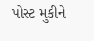પોસ્ટ મુકીને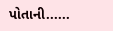પોતાની......